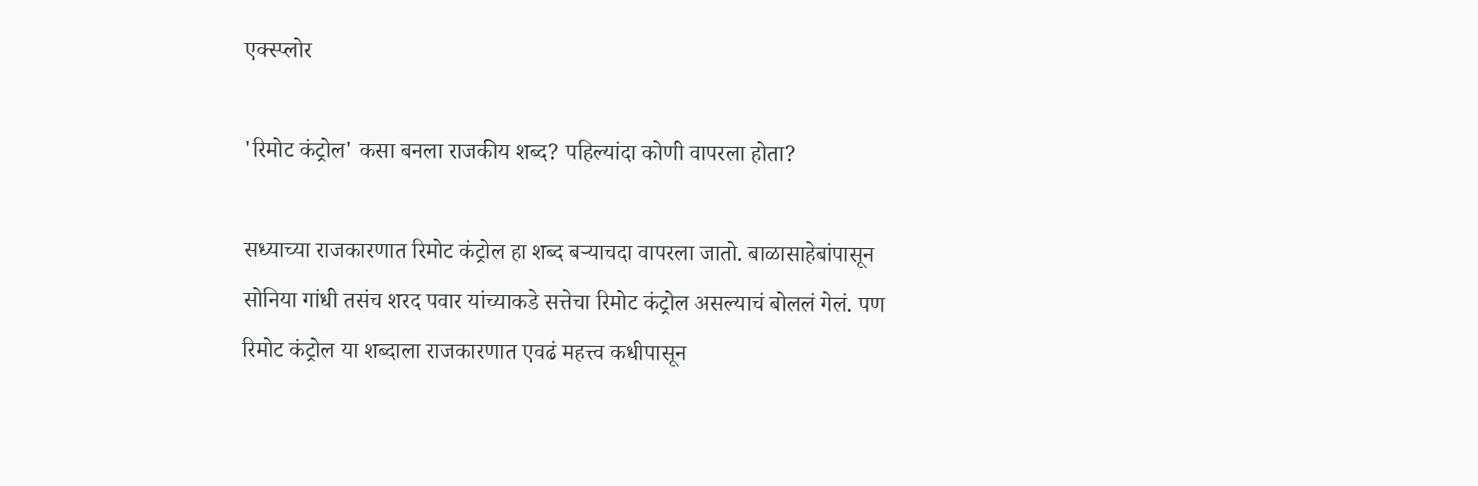एक्स्प्लोर

'रिमोट कंट्रोल' कसा बनला राजकीय शब्द? पहिल्यांदा कोणी वापरला होता?

सध्याच्या राजकारणात रिमोट कंट्रोल हा शब्द बऱ्याचदा वापरला जातो. बाळासाहेबांपासून सोनिया गांधी तसंच शरद पवार यांच्याकडे सत्तेचा रिमोट कंट्रोल असल्याचं बोललं गेलं. पण रिमोट कंट्रोल या शब्दाला राजकारणात एवढं महत्त्व कधीपासून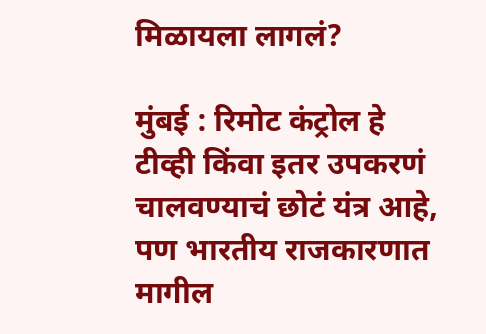मिळायला लागलं?

मुंबई : रिमोट कंट्रोल हे टीव्ही किंवा इतर उपकरणं चालवण्याचं छोटं यंत्र आहे, पण भारतीय राजकारणात मागील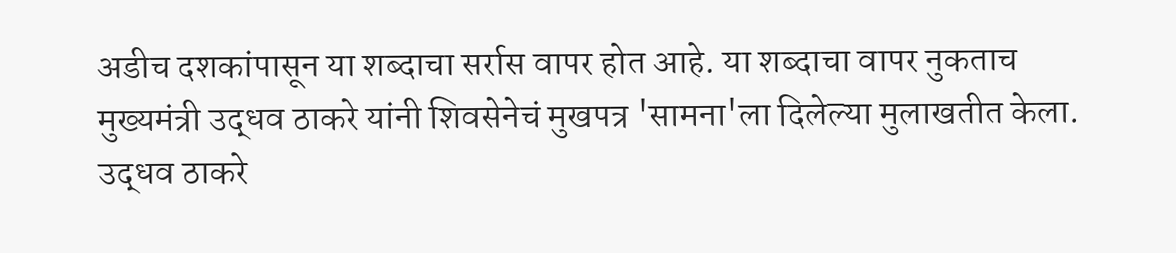अडीच दशकांपासून या शब्दाचा सर्रास वापर होत आहे. या शब्दाचा वापर नुकताच मुख्यमंत्री उद्धव ठाकरे यांनी शिवसेनेचं मुखपत्र 'सामना'ला दिलेल्या मुलाखतीत केला. उद्धव ठाकरे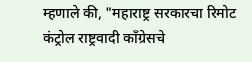म्हणाले की, "महाराष्ट्र सरकारचा रिमोट कंट्रोल राष्ट्रवादी काँग्रेसचे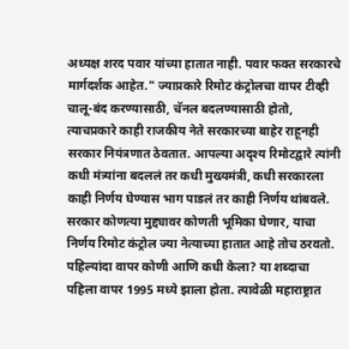अध्यक्ष शरद पवार यांच्या हातात नाही. पवार फक्त सरकारचे मार्गदर्शक आहेत." ज्याप्रकारे रिमोट कंट्रोलचा वापर टीव्ही चालू-बंद करण्यासाठी, चॅनल बदलण्यासाठी होतो, त्याचप्रकारे काही राजकीय नेते सरकारच्या बाहेर राहूनही सरकार नियंत्रणात ठेवतात. आपल्या अदृश्य रिमोटद्वारे त्यांनी कधी मंत्र्यांना बदललं तर कधी मुख्यमंत्री, कधी सरकारला काही निर्णय घेण्यास भाग पाडलं तर काही निर्णय थांबवले. सरकार कोणत्या मुद्द्यावर कोणती भूमिका घेणार, याचा निर्णय रिमोट कंट्रोल ज्या नेत्याच्या हातात आहे तोच ठरवतो. पहिल्यांदा वापर कोणी आणि कधी केला? या शब्दाचा पहिला वापर 1995 मध्ये झाला होता. त्यावेळी महाराष्ट्रात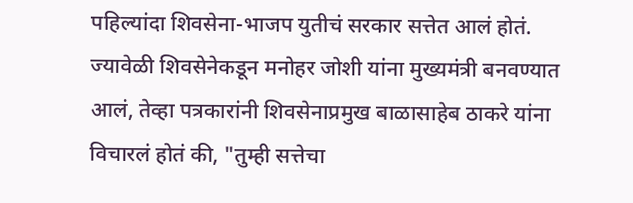पहिल्यांदा शिवसेना-भाजप युतीचं सरकार सत्तेत आलं होतं. ज्यावेळी शिवसेनेकडून मनोहर जोशी यांना मुख्यमंत्री बनवण्यात आलं, तेव्हा पत्रकारांनी शिवसेनाप्रमुख बाळासाहेब ठाकरे यांना विचारलं होतं की, "तुम्ही सत्तेचा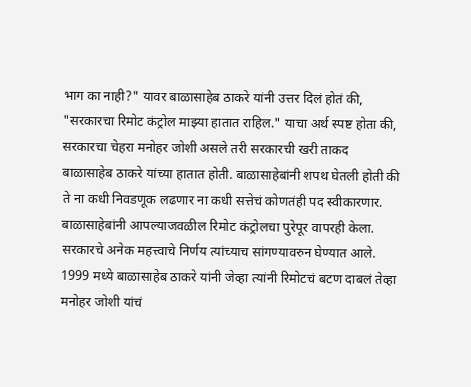भाग का नाही?" यावर बाळासाहेब ठाकरे यांनी उत्तर दिलं होतं की, "सरकारचा रिमोट कंट्रोल माझ्या हातात राहिल." याचा अर्थ स्पष्ट होता की, सरकारचा चेहरा मनोहर जोशी असले तरी सरकारची खरी ताकद बाळासाहेब ठाकरे यांच्या हातात होती. बाळासाहेबांनी शपथ घेतली होती की ते ना कधी निवडणूक लढणार ना कधी सत्तेचं कोणतंही पद स्वीकारणार. बाळासाहेबांनी आपल्याजवळील रिमोट कंट्रोलचा पुरेपूर वापरही केला. सरकारचे अनेक महत्त्वाचे निर्णय त्यांच्याच सांगण्यावरुन घेण्यात आले. 1999 मध्ये बाळासाहेब ठाकरे यांनी जेव्हा त्यांनी रिमोटचं बटण दाबलं तेव्हा मनोहर जोशी यांचं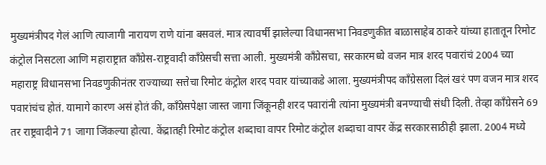मुख्यमंत्रीपद गेलं आणि त्याजागी नारायण राणे यांना बसवलं. मात्र त्यावर्षी झालेल्या विधानसभा निवडणुकीत बाळासाहेब ठाकरे यांच्या हातातून रिमोट कंट्रोल निसटला आणि महाराष्ट्रात काँग्रेस-राष्ट्रवादी काँग्रेसची सत्ता आली. मुख्यमंत्री काँग्रेसचा, सरकारमध्ये वजन मात्र शरद पवारांचं 2004 च्या महाराष्ट्र विधानसभा निवडणुकीनंतर राज्याच्या सत्तेचा रिमोट कंट्रोल शरद पवार यांच्याकडे आला. मुख्यमंत्रीपद काँग्रेसला दिलं खरं पण वजन मात्र शरद पवारांचंच होतं. यामागे कारण असं होतं की, काँग्रेसपेक्षा जास्त जागा जिंकूनही शरद पवारांनी त्यांना मुख्यमंत्री बनण्याची संधी दिली. तेव्हा काँग्रेसने 69 तर राष्ट्रवादीने 71 जागा जिंकल्या होत्या. केंद्रातही रिमोट कंट्रोल शब्दाचा वापर रिमोट कंट्रोल शब्दाचा वापर केंद्र सरकारसाठीही झाला. 2004 मध्ये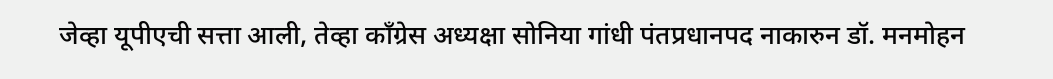जेव्हा यूपीएची सत्ता आली, तेव्हा काँग्रेस अध्यक्षा सोनिया गांधी पंतप्रधानपद नाकारुन डॉ. मनमोहन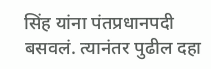सिंह यांना पंतप्रधानपदी बसवलं. त्यानंतर पुढील दहा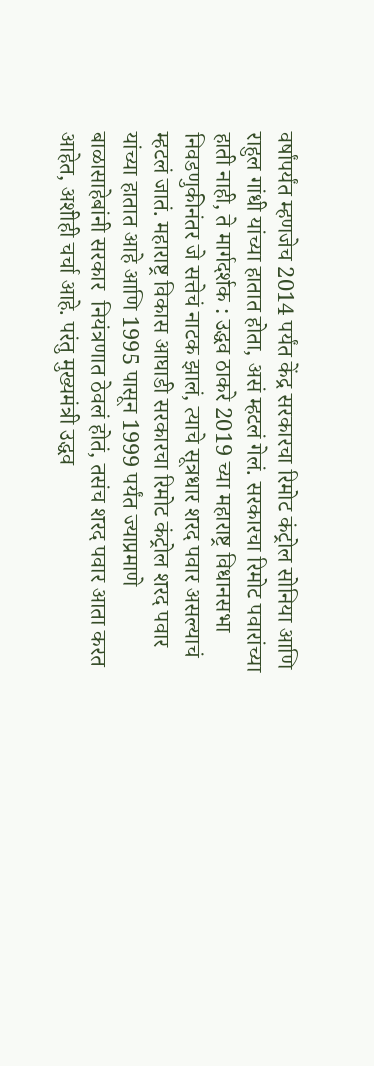वर्षांपर्यंत म्हणजेच 2014 पर्यंत केंद्र सरकारचा रिमोट कंट्रोल सोनिया आणि राहुल गांधी यांच्या हातात होता, असं म्हटलं गेलं. सरकारचा रिमोट पवारांच्या हाती नाही, ते मार्गदर्शक : उद्धव ठाकरे 2019 च्या महाराष्ट्र विधानसभा निवडणुकीनंतर जे सत्तेचं नाटक झालं, त्याचे सूत्रधार शरद पवार असल्याचं म्हटलं जातं. महाराष्ट्र विकास आघाडी सरकारचा रिमोट कंट्रोल शरद पवार यांच्या हातात आहे आणि 1995 पासून 1999 पर्यंत ज्याप्रमाणे बाळासाहेबांनी सरकार  नियंत्रणात ठेवलं होतं, तसंच शरद पवार आता करत आहेत, अशीही चर्चा आहे. परंतु मुख्यमंत्री उद्धव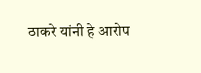ठाकरे यांनी हे आरोप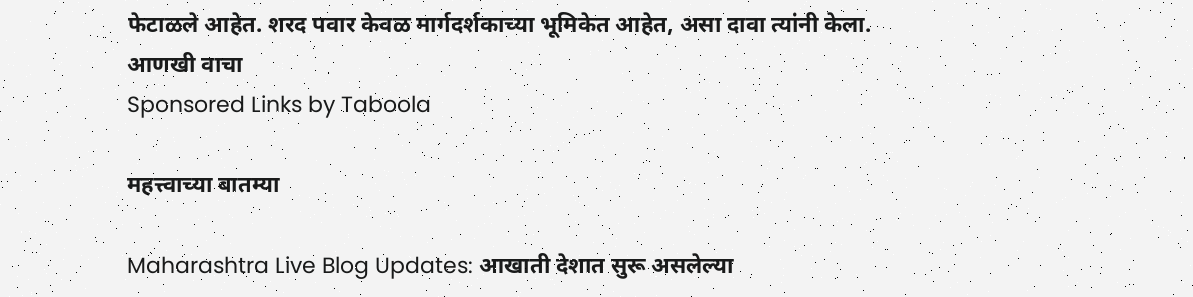फेटाळले आहेत. शरद पवार केवळ मार्गदर्शकाच्या भूमिकेत आहेत, असा दावा त्यांनी केला.
आणखी वाचा
Sponsored Links by Taboola

महत्त्वाच्या बातम्या

Maharashtra Live Blog Updates: आखाती देशात सुरू असलेल्या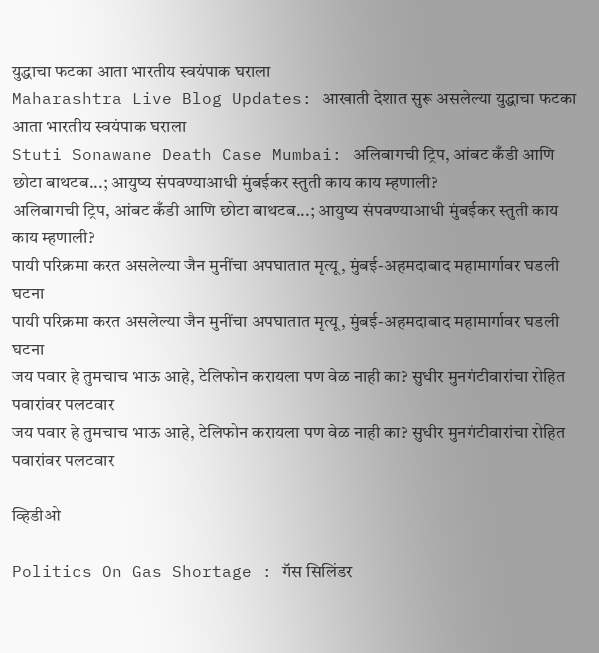युद्धाचा फटका आता भारतीय स्वयंपाक घराला
Maharashtra Live Blog Updates: आखाती देशात सुरू असलेल्या युद्धाचा फटका आता भारतीय स्वयंपाक घराला
Stuti Sonawane Death Case Mumbai: अलिबागची ट्रिप, आंबट कँडी आणि छोटा बाथटब...; आयुष्य संपवण्याआधी मुंबईकर स्तुती काय काय म्हणाली?
अलिबागची ट्रिप, आंबट कँडी आणि छोटा बाथटब...; आयुष्य संपवण्याआधी मुंबईकर स्तुती काय काय म्हणाली?
पायी परिक्रमा करत असलेल्या जैन मुनींचा अपघातात मृत्यू, मुंबई-अहमदाबाद महामार्गावर घडली घटना
पायी परिक्रमा करत असलेल्या जैन मुनींचा अपघातात मृत्यू, मुंबई-अहमदाबाद महामार्गावर घडली घटना
जय पवार हे तुमचाच भाऊ आहे, टेलिफोन करायला पण वेळ नाही का? सुधीर मुनगंटीवारांचा रोहित पवारांवर पलटवार
जय पवार हे तुमचाच भाऊ आहे, टेलिफोन करायला पण वेळ नाही का? सुधीर मुनगंटीवारांचा रोहित पवारांवर पलटवार

व्हिडीओ

Politics On Gas Shortage : गॅस सिलिंडर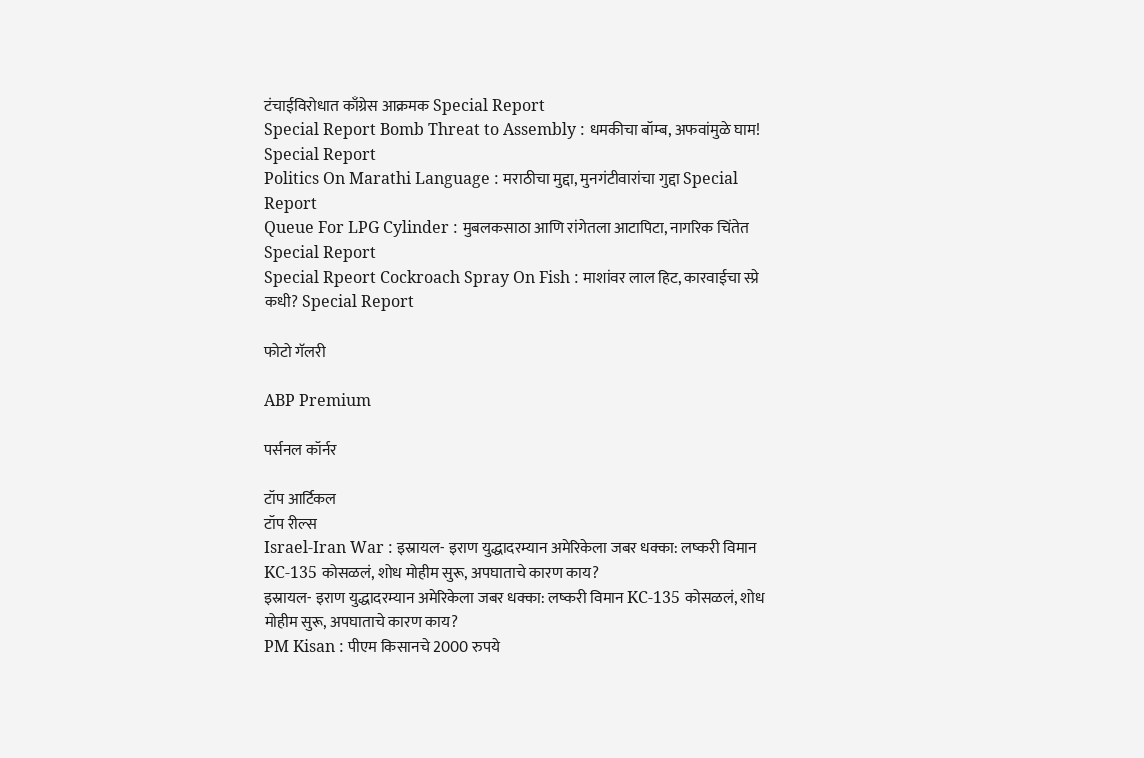टंचाईविरोधात काँग्रेस आक्रमक Special Report
Special Report Bomb Threat to Assembly : धमकीचा बॉम्ब, अफवांमुळे घाम! Special Report
Politics On Marathi Language : मराठीचा मुद्दा, मुनगंटीवारांचा गुद्दा Special Report
Queue For LPG Cylinder : मुबलकसाठा आणि रांगेतला आटापिटा, नागरिक चिंतेत Special Report
Special Rpeort Cockroach Spray On Fish : माशांवर लाल हिट, कारवाईचा स्प्रे कधी? Special Report

फोटो गॅलरी

ABP Premium

पर्सनल कॉर्नर

टॉप आर्टिकल
टॉप रील्स
Israel-Iran War : इस्रायल- इराण युद्धादरम्यान अमेरिकेला जबर धक्का: लष्करी विमान KC-135 कोसळलं, शोध मोहीम सुरू, अपघाताचे कारण काय?
इस्रायल- इराण युद्धादरम्यान अमेरिकेला जबर धक्का: लष्करी विमान KC-135 कोसळलं, शोध मोहीम सुरू, अपघाताचे कारण काय?
PM Kisan : पीएम किसानचे 2000 रुपये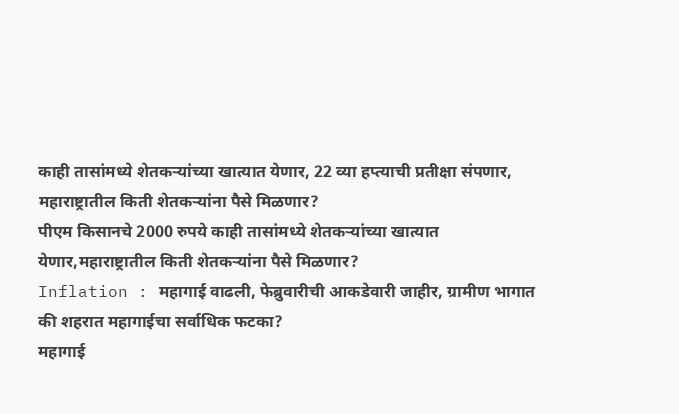काही तासांमध्ये शेतकऱ्यांच्या खात्यात येणार, 22 व्या हप्त्याची प्रतीक्षा संपणार, महाराष्ट्रातील किती शेतकऱ्यांना पैसे मिळणार?
पीएम किसानचे 2000 रुपये काही तासांमध्ये शेतकऱ्यांच्या खात्यात येणार,महाराष्ट्रातील किती शेतकऱ्यांना पैसे मिळणार?
Inflation : महागाई वाढली, फेब्रुवारीची आकडेवारी जाहीर, ग्रामीण भागात की शहरात महागाईचा सर्वाधिक फटका?
महागाई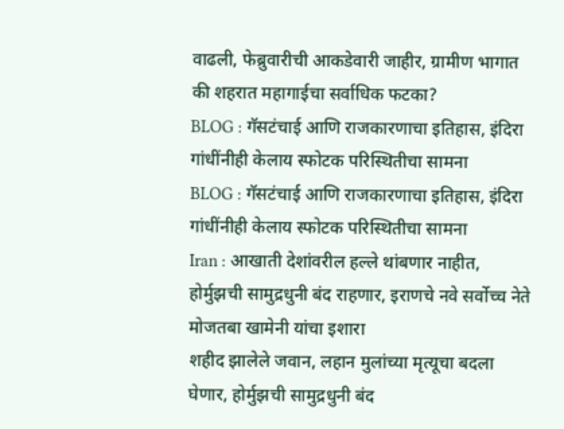वाढली, फेब्रुवारीची आकडेवारी जाहीर, ग्रामीण भागात की शहरात महागाईचा सर्वाधिक फटका?
BLOG : गॅसटंचाई आणि राजकारणाचा इतिहास, इंदिरा गांधींनीही केलाय स्फोटक परिस्थितीचा सामना
BLOG : गॅसटंचाई आणि राजकारणाचा इतिहास, इंदिरा गांधींनीही केलाय स्फोटक परिस्थितीचा सामना
Iran : आखाती देशांवरील हल्ले थांबणार नाहीत, होर्मुझची सामुद्रधुनी बंद राहणार, इराणचे नवे सर्वोच्च नेते मोजतबा खामेनी यांचा इशारा
शहीद झालेले जवान, लहान मुलांच्या मृत्यूचा बदला घेणार, होर्मुझची सामुद्रधुनी बंद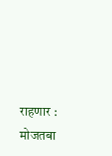राहणार : मोजतबा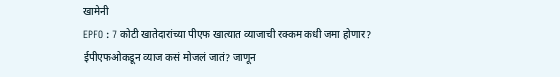खामेनी
EPFO : 7 कोटी खातेदारांच्या पीएफ खात्यात व्याजाची रक्कम कधी जमा होणार?  ईपीएफओकडून व्याज कसं मोजलं जातं? जाणून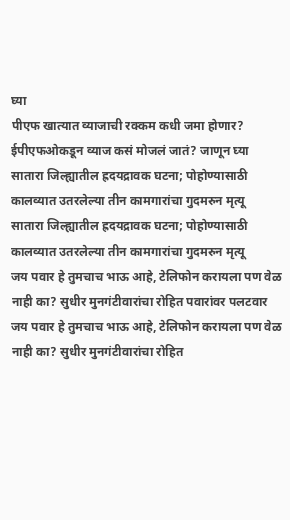घ्या
पीएफ खात्यात व्याजाची रक्कम कधी जमा होणार?  ईपीएफओकडून व्याज कसं मोजलं जातं? जाणून घ्या
सातारा जिल्ह्यातील ह्रदयद्रावक घटना; पोहोण्यासाठी कालव्यात उतरलेल्या तीन कामगारांचा गुदमरुन मृत्यू
सातारा जिल्ह्यातील ह्रदयद्रावक घटना; पोहोण्यासाठी कालव्यात उतरलेल्या तीन कामगारांचा गुदमरुन मृत्यू
जय पवार हे तुमचाच भाऊ आहे, टेलिफोन करायला पण वेळ नाही का? सुधीर मुनगंटीवारांचा रोहित पवारांवर पलटवार
जय पवार हे तुमचाच भाऊ आहे, टेलिफोन करायला पण वेळ नाही का? सुधीर मुनगंटीवारांचा रोहित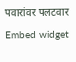पवारांवर पलटवार
Embed widget